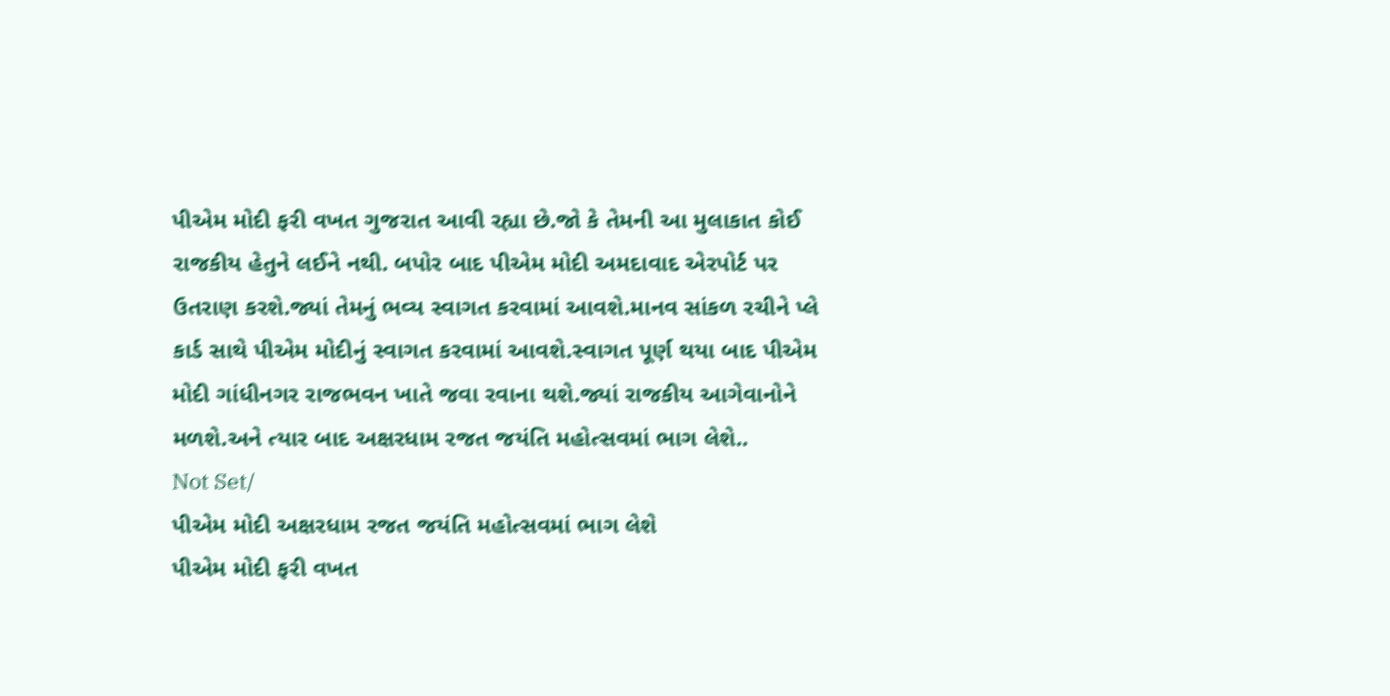પીએમ મોદી ફરી વખત ગુજરાત આવી રહ્યા છે.જો કે તેમની આ મુલાકાત કોઈ રાજકીય હેતુને લઈને નથી. બપોર બાદ પીએમ મોદી અમદાવાદ એરપોર્ટ પર ઉતરાણ કરશે.જ્યાં તેમનું ભવ્ય સ્વાગત કરવામાં આવશે.માનવ સાંકળ રચીને પ્લે કાર્ડ સાથે પીએમ મોદીનું સ્વાગત કરવામાં આવશે.સ્વાગત પૂર્ણ થયા બાદ પીએમ મોદી ગાંધીનગર રાજભવન ખાતે જવા રવાના થશે.જ્યાં રાજકીય આગેવાનોને મળશે.અને ત્યાર બાદ અક્ષરધામ રજત જયંતિ મહોત્સવમાં ભાગ લેશે..
Not Set/
પીએમ મોદી અક્ષરધામ રજત જયંતિ મહોત્સવમાં ભાગ લેશે
પીએમ મોદી ફરી વખત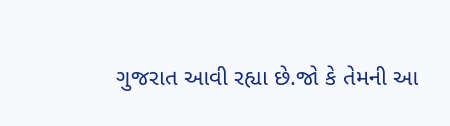ગુજરાત આવી રહ્યા છે.જો કે તેમની આ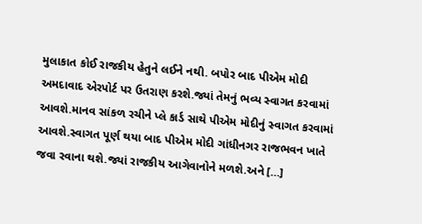મુલાકાત કોઈ રાજકીય હેતુને લઈને નથી. બપોર બાદ પીએમ મોદી અમદાવાદ એરપોર્ટ પર ઉતરાણ કરશે.જ્યાં તેમનું ભવ્ય સ્વાગત કરવામાં આવશે.માનવ સાંકળ રચીને પ્લે કાર્ડ સાથે પીએમ મોદીનું સ્વાગત કરવામાં આવશે.સ્વાગત પૂર્ણ થયા બાદ પીએમ મોદી ગાંધીનગર રાજભવન ખાતે જવા રવાના થશે.જ્યાં રાજકીય આગેવાનોને મળશે.અને […]